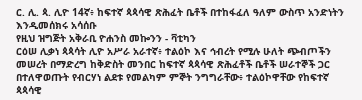ር. ሊ. ጳ. ሊዮ 14ኛ፥ ከፍተኛ ጳጳሳዊ ጽሕፈት ቤቶች በተከፋፈለ ዓለም ውስጥ አንድነትን እንዲመሰክሩ አሳሰቡ
የዚህ ዝግጅት አቅራቢ ዮሐንስ መኰንን - ቫቲካን
ርዕሠ ሊቃነ ጳጳሳት ሊዮ አሥራ አራተኛ፥ ተልዕኮ እና ኅብረት የሚሉ ሁለት ጭብጦችን መሠረት በማድረግ ከቅድስት መንበር ከፍተኛ ጳጳሳዊ ጽሕፈቶች ቤቶች ሠራተኞች ጋር በተለዋወጡት የብርሃነ ልደቱ የመልካም ምኞት ንግግራቸው፥ ተልዕኮዋቸው የከፍተኛ ጳጳሳዊ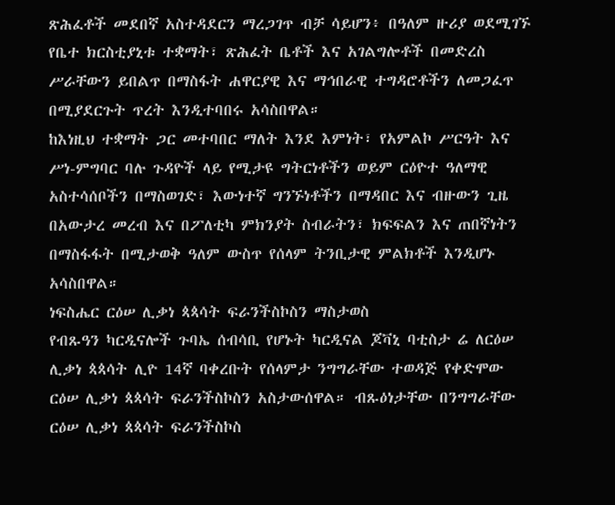ጽሕፈቶች መደበኛ አስተዳደርን ማረጋገጥ ብቻ ሳይሆን፥ በዓለም ዙሪያ ወደሚገኙ የቤተ ክርስቲያኒቱ ተቋማት፣ ጽሕፈት ቤቶች እና አገልግሎቶች በመድረስ ሥራቸውን ይበልጥ በማስፋት ሐዋርያዊ እና ማኅበራዊ ተግዳሮቶችን ለመጋፈጥ በሚያደርጉት ጥረት እንዲተባበሩ አሳስበዋል።
ከእነዚህ ተቋማት ጋር መተባበር ማለት እንደ እምነት፣ የአምልኮ ሥርዓት እና ሥነ-ምግባር ባሉ ጉዳዮች ላይ የሚታዩ ግትርነቶችን ወይም ርዕዮተ ዓለማዊ አስተሳሰቦችን በማስወገድ፣ እውነተኛ ግንኙነቶችን በማዳበር እና ብዙውን ጊዜ በአውታረ መረብ እና በፖለቲካ ምክንያት ስብራትን፣ ክፍፍልን እና ጠበኛነትን በማስፋፋት በሚታወቅ ዓለም ውስጥ የሰላም ትንቢታዊ ምልክቶች እንዲሆኑ አሳስበዋል።
ነፍስሔር ርዕሠ ሊቃነ ጳጳሳት ፍራንችስኮስን ማስታወስ
የብጹዓን ካርዲናሎች ጉባኤ ሰብሳቢ የሆኑት ካርዲናል ጆቫኒ ባቲስታ ሬ ለርዕሠ ሊቃነ ጳጳሳት ሊዮ 14ኛ ባቀረቡት የሰላምታ ንግግራቸው ተወዳጅ የቀድሞው ርዕሠ ሊቃነ ጳጳሳት ፍራንችስኮስን አስታውሰዋል። ብጹዕነታቸው በንግግራቸው ርዕሠ ሊቃነ ጳጳሳት ፍራንችስኮስ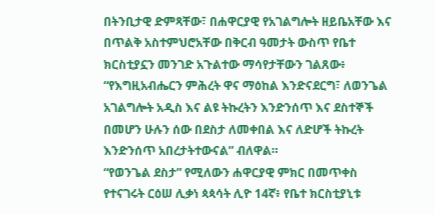በትንቢታዊ ድምጻቸው፣ በሐዋርያዊ የአገልግሎት ዘይቤአቸው እና በጥልቅ አስተምህሮአቸው በቅርብ ዓመታት ውስጥ የቤተ ክርስቲያኗን መንገድ አጉልተው ማሳየታቸውን ገልጸው፥ “የእግዚአብሔርን ምሕረት ዋና ማዕከል እንድናደርግ፣ ለወንጌል አገልግሎት አዲስ እና ልዩ ትኩረትን እንድንሰጥ እና ደስተኞች በመሆን ሁሉን ሰው በደስታ ለመቀበል እና ለድሆች ትኩረት እንድንሰጥ አበረታትተውናል” ብለዋል።
“የወንጌል ደስታ” የሚለውን ሐዋርያዊ ምክር በመጥቀስ የተናገሩት ርዕሠ ሊቃነ ጳጳሳት ሊዮ 14ኛ፥ የቤተ ክርስቲያኒቱ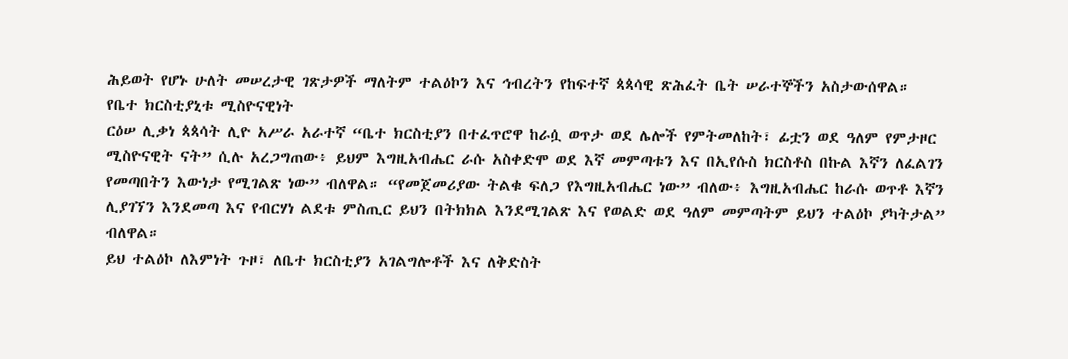ሕይወት የሆኑ ሁለት መሠረታዊ ገጽታዎች ማለትም ተልዕኮን እና ኅብረትን የከፍተኛ ጳጳሳዊ ጽሕፈት ቤት ሠራተኞችን አስታውሰዋል።
የቤተ ክርስቲያኒቱ ሚስዮናዊነት
ርዕሠ ሊቃነ ጳጳሳት ሊዮ አሥራ አራተኛ “ቤተ ክርስቲያን በተፈጥሮዋ ከራሷ ወጥታ ወደ ሌሎች የምትመለከት፣ ፊቷን ወደ ዓለም የምታዞር ሚስዮናዊት ናት” ሲሉ አረጋግጠው፥ ይህም እግዚአብሔር ራሱ አስቀድሞ ወደ እኛ መምጣቱን እና በኢየሱስ ክርስቶስ በኩል እኛን ለፈልገን የመጣበትን እውነታ የሚገልጽ ነው” ብለዋል። “የመጀመሪያው ትልቁ ፍለጋ የእግዚአብሔር ነው” ብለው፥ እግዚአብሔር ከራሱ ወጥቶ እኛን ሊያገኘን እንደመጣ እና የብርሃነ ልደቱ ምስጢር ይህን በትክክል እንደሚገልጽ እና የወልድ ወደ ዓለም መምጣትም ይህን ተልዕኮ ያካትታል” ብለዋል።
ይህ ተልዕኮ ለእምነት ጉዞ፣ ለቤተ ክርስቲያን አገልግሎቶች እና ለቅድስት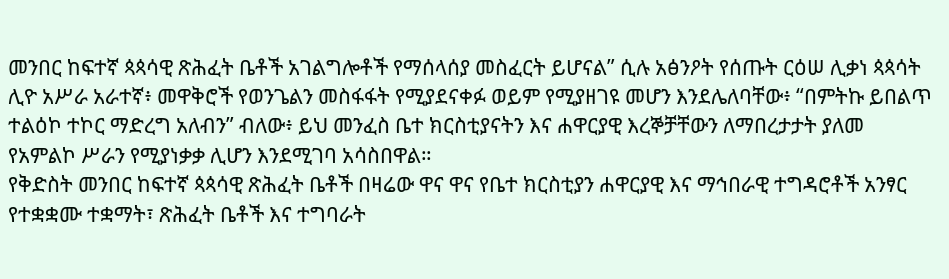መንበር ከፍተኛ ጳጳሳዊ ጽሕፈት ቤቶች አገልግሎቶች የማሰላሰያ መስፈርት ይሆናል” ሲሉ አፅንዖት የሰጡት ርዕሠ ሊቃነ ጳጳሳት ሊዮ አሥራ አራተኛ፥ መዋቅሮች የወንጌልን መስፋፋት የሚያደናቀፉ ወይም የሚያዘገዩ መሆን እንደሌለባቸው፥ “በምትኩ ይበልጥ ተልዕኮ ተኮር ማድረግ አለብን” ብለው፥ ይህ መንፈስ ቤተ ክርስቲያናትን እና ሐዋርያዊ እረኞቻቸውን ለማበረታታት ያለመ የአምልኮ ሥራን የሚያነቃቃ ሊሆን እንደሚገባ አሳስበዋል።
የቅድስት መንበር ከፍተኛ ጳጳሳዊ ጽሕፈት ቤቶች በዛሬው ዋና ዋና የቤተ ክርስቲያን ሐዋርያዊ እና ማኅበራዊ ተግዳሮቶች አንፃር የተቋቋሙ ተቋማት፣ ጽሕፈት ቤቶች እና ተግባራት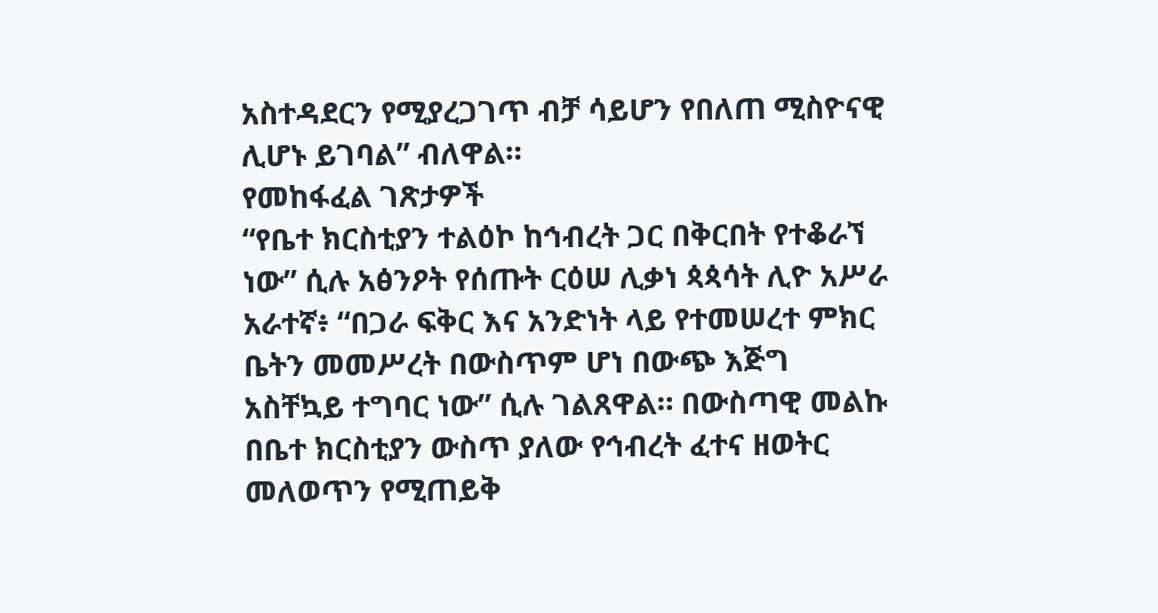አስተዳደርን የሚያረጋገጥ ብቻ ሳይሆን የበለጠ ሚስዮናዊ ሊሆኑ ይገባል” ብለዋል።
የመከፋፈል ገጽታዎች
“የቤተ ክርስቲያን ተልዕኮ ከኅብረት ጋር በቅርበት የተቆራኘ ነው” ሲሉ አፅንዖት የሰጡት ርዕሠ ሊቃነ ጳጳሳት ሊዮ አሥራ አራተኛ፥ “በጋራ ፍቅር እና አንድነት ላይ የተመሠረተ ምክር ቤትን መመሥረት በውስጥም ሆነ በውጭ እጅግ አስቸኳይ ተግባር ነው” ሲሉ ገልጸዋል። በውስጣዊ መልኩ በቤተ ክርስቲያን ውስጥ ያለው የኅብረት ፈተና ዘወትር መለወጥን የሚጠይቅ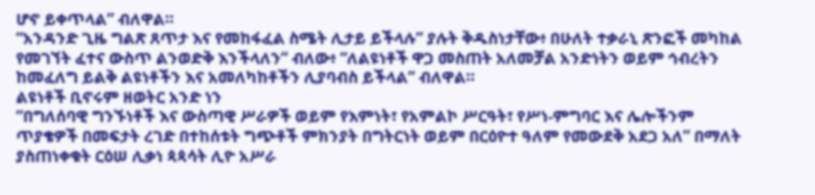ሆኖ ይቀጥላል” ብለዋል።
“አንዳንድ ጊዜ ግልጽ ጸጥታ እና የመከፋፈል ስሜት ሊታይ ይችላሉ” ያሉት ቅዱስነታቸው፥ በሁለት ተቃራኒ ጽንፎች መካከል የመገኘት ፈተና ውስጥ ልንወድቅ እንችላለን” ብለው፥ “ለልዩነቶች ዋጋ መስጠት አለመቻል አንድነትን ወይም ኅብረትን ከመፈለግ ይልቅ ልዩነቶችን እና አመለካከቶችን ሊያባብስ ይችላል” ብለዋል።
ልዩነቶች ቢኖሩም ዘወትር አንድ ነን
“በግለሰባዊ ግንኙነቶች እና ውስጣዊ ሥራዎች ወይም የእምነት፣ የአምልኮ ሥርዓት፣ የሥነ-ምግባር እና ሌሎችንም ጥያቄዎች በመፍታት ረገድ በተከሰቱት ግጭቶች ምክንያት በግትርነት ወይም በርዕዮተ ዓለም የመውደቅ አደጋ አለ” በማለት ያስጠነቀቁት ርዕሠ ሊቃነ ጳጳሳት ሊዮ አሥራ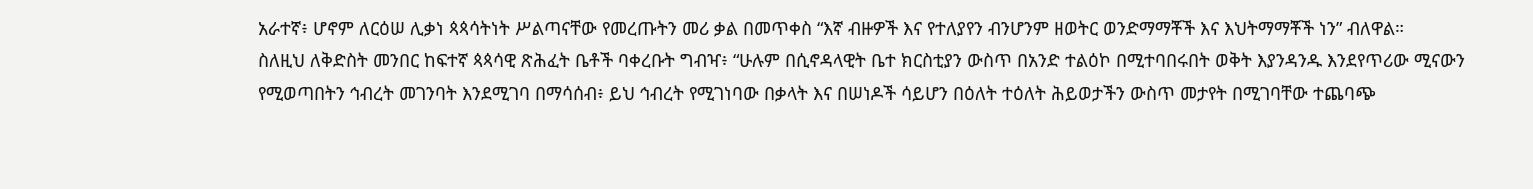አራተኛ፥ ሆኖም ለርዕሠ ሊቃነ ጳጳሳትነት ሥልጣናቸው የመረጡትን መሪ ቃል በመጥቀስ “እኛ ብዙዎች እና የተለያየን ብንሆንም ዘወትር ወንድማማቾች እና እህትማማቾች ነን” ብለዋል።
ስለዚህ ለቅድስት መንበር ከፍተኛ ጳጳሳዊ ጽሕፈት ቤቶች ባቀረቡት ግብዣ፥ “ሁሉም በሲኖዳላዊት ቤተ ክርስቲያን ውስጥ በአንድ ተልዕኮ በሚተባበሩበት ወቅት እያንዳንዱ እንደየጥሪው ሚናውን የሚወጣበትን ኅብረት መገንባት እንደሚገባ በማሳሰብ፥ ይህ ኅብረት የሚገነባው በቃላት እና በሠነዶች ሳይሆን በዕለት ተዕለት ሕይወታችን ውስጥ መታየት በሚገባቸው ተጨባጭ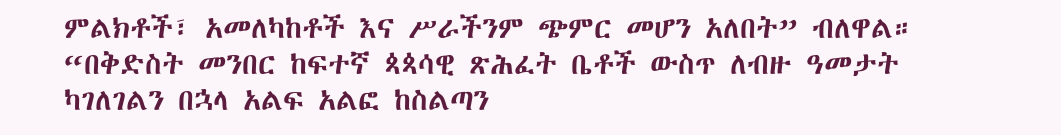ምልክቶች፣ አመለካከቶች እና ሥራችንም ጭምር መሆን አለበት” ብለዋል።
“በቅድስት መንበር ከፍተኛ ጳጳሳዊ ጽሕፈት ቤቶች ውስጥ ለብዙ ዓመታት ካገለገልን በኋላ አልፍ አልፎ ከስልጣን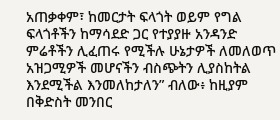አጠቃቀም፣ ከመርታት ፍላጎት ወይም የግል ፍላጎቶችን ከማሳደድ ጋር የተያያዙ አንዳንድ ምሬቶችን ሊፈጠሩ የሚችሉ ሁኔታዎች ለመለወጥ አዝጋሚዎች መሆናችን ብስጭትን ሊያስከትል እንደሚችል እንመለከታለን” ብለው፥ ከዚያም በቅድስት መንበር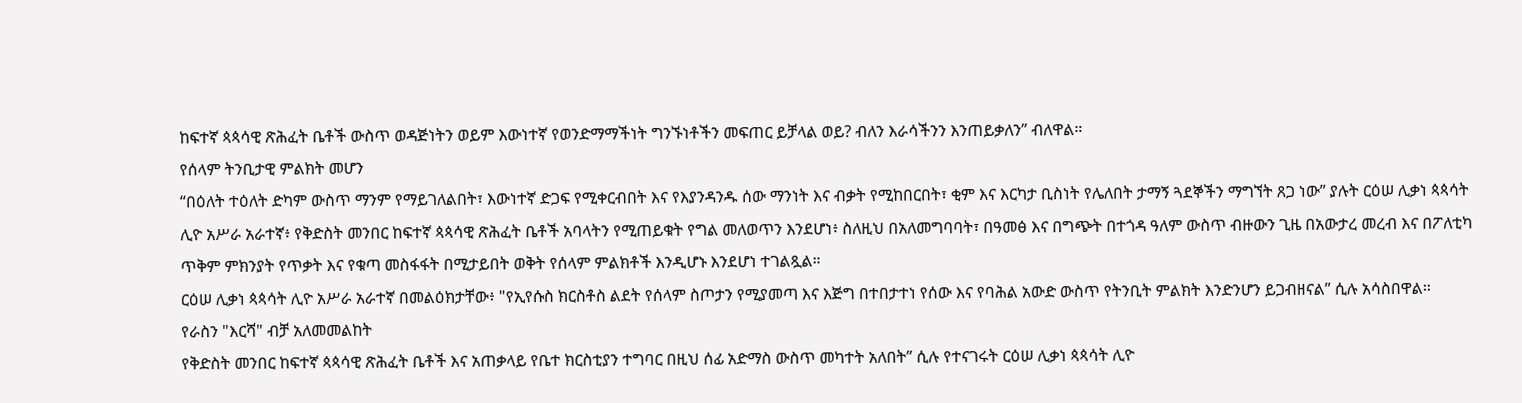ከፍተኛ ጳጳሳዊ ጽሕፈት ቤቶች ውስጥ ወዳጅነትን ወይም እውነተኛ የወንድማማችነት ግንኙነቶችን መፍጠር ይቻላል ወይ? ብለን እራሳችንን እንጠይቃለን” ብለዋል።
የሰላም ትንቢታዊ ምልክት መሆን
“በዕለት ተዕለት ድካም ውስጥ ማንም የማይገለልበት፣ እውነተኛ ድጋፍ የሚቀርብበት እና የእያንዳንዱ ሰው ማንነት እና ብቃት የሚከበርበት፣ ቂም እና እርካታ ቢስነት የሌለበት ታማኝ ጓደኞችን ማግኘት ጸጋ ነው” ያሉት ርዕሠ ሊቃነ ጳጳሳት ሊዮ አሥራ አራተኛ፥ የቅድስት መንበር ከፍተኛ ጳጳሳዊ ጽሕፈት ቤቶች አባላትን የሚጠይቁት የግል መለወጥን እንደሆነ፥ ስለዚህ በአለመግባባት፣ በዓመፅ እና በግጭት በተጎዳ ዓለም ውስጥ ብዙውን ጊዜ በአውታረ መረብ እና በፖለቲካ ጥቅም ምክንያት የጥቃት እና የቁጣ መስፋፋት በሚታይበት ወቅት የሰላም ምልክቶች እንዲሆኑ እንደሆነ ተገልጿል።
ርዕሠ ሊቃነ ጳጳሳት ሊዮ አሥራ አራተኛ በመልዕክታቸው፥ "የኢየሱስ ክርስቶስ ልደት የሰላም ስጦታን የሚያመጣ እና እጅግ በተበታተነ የሰው እና የባሕል አውድ ውስጥ የትንቢት ምልክት እንድንሆን ይጋብዘናል” ሲሉ አሳስበዋል።
የራስን "እርሻ" ብቻ አለመመልከት
የቅድስት መንበር ከፍተኛ ጳጳሳዊ ጽሕፈት ቤቶች እና አጠቃላይ የቤተ ክርስቲያን ተግባር በዚህ ሰፊ አድማስ ውስጥ መካተት አለበት” ሲሉ የተናገሩት ርዕሠ ሊቃነ ጳጳሳት ሊዮ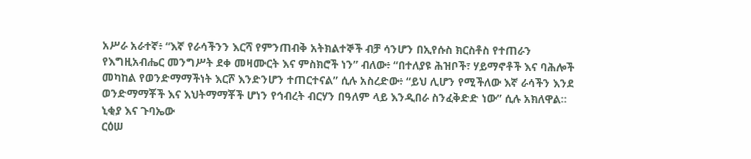አሥራ አራተኛ፥ “እኛ የራሳችንን እርሻ የምንጠብቅ አትክልተኞች ብቻ ሳንሆን በኢየሱስ ክርስቶስ የተጠራን የእግዚአብሔር መንግሥት ደቀ መዛሙርት እና ምስክሮች ነን” ብለው፥ “በተለያዩ ሕዝቦች፣ ሃይማኖቶች እና ባሕሎች መካከል የወንድማማችነት እርሾ እንድንሆን ተጠርተናል” ሲሉ አስረድው፥ “ይህ ሊሆን የሚችለው እኛ ራሳችን እንደ ወንድማማቾች እና እህትማማቾች ሆነን የኅብረት ብርሃን በዓለም ላይ እንዲበራ ስንፈቅድድ ነው” ሲሉ አክለዋል።
ኒቂያ እና ጉባኤው
ርዕሠ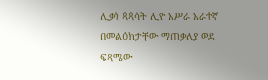ሊቃነ ጳጳሳት ሊዮ አሥራ አራተኛ በመልዕክታቸው ማጠቃለያ ወደ ፍጻሜው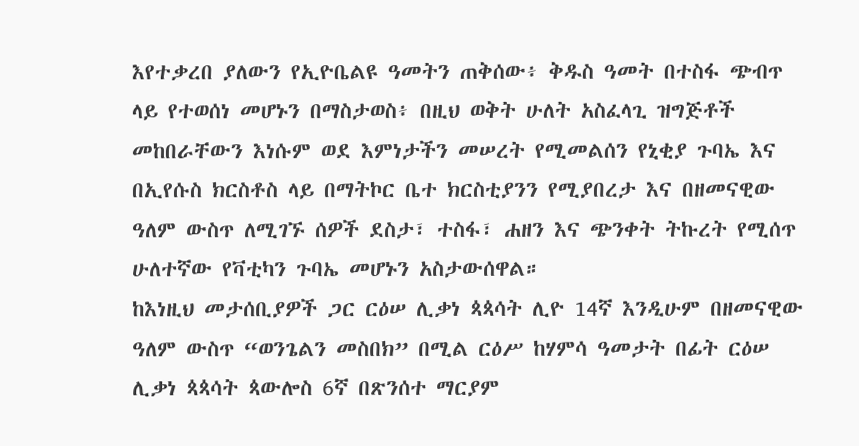እየተቃረበ ያለውን የኢዮቤልዩ ዓመትን ጠቅሰው፥ ቅዱስ ዓመት በተስፋ ጭብጥ ላይ የተወሰነ መሆኑን በማስታወስ፥ በዚህ ወቅት ሁለት አስፈላጊ ዝግጅቶች መከበራቸውን እነሱም ወደ እምነታችን መሠረት የሚመልሰን የኒቂያ ጉባኤ እና በኢየሱስ ክርስቶስ ላይ በማትኮር ቤተ ክርስቲያንን የሚያበረታ እና በዘመናዊው ዓለም ውስጥ ለሚገኙ ሰዎች ደስታ፣ ተስፋ፣ ሐዘን እና ጭንቀት ትኩረት የሚሰጥ ሁለተኛው የቫቲካን ጉባኤ መሆኑን አስታውሰዋል።
ከእነዚህ መታሰቢያዎች ጋር ርዕሠ ሊቃነ ጳጳሳት ሊዮ 14ኛ እንዲሁም በዘመናዊው ዓለም ውስጥ “ወንጌልን መስበክ” በሚል ርዕሥ ከሃምሳ ዓመታት በፊት ርዕሠ ሊቃነ ጳጳሳት ጳውሎስ 6ኛ በጽንሰተ ማርያም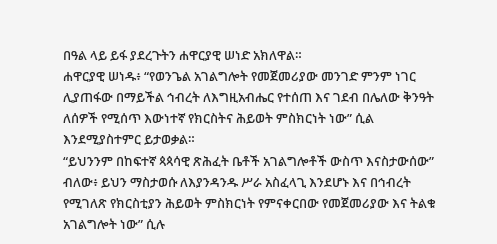በዓል ላይ ይፋ ያደረጉትን ሐዋርያዊ ሠነድ አክለዋል።
ሐዋርያዊ ሠነዱ፥ “የወንጌል አገልግሎት የመጀመሪያው መንገድ ምንም ነገር ሊያጠፋው በማይችል ኅብረት ለእግዚአብሔር የተሰጠ እና ገደብ በሌለው ቅንዓት ለሰዎች የሚሰጥ እውነተኛ የክርስትና ሕይወት ምስክርነት ነው” ሲል እንደሚያስተምር ይታወቃል።
“ይህንንም በከፍተኛ ጳጳሳዊ ጽሕፈት ቤቶች አገልግሎቶች ውስጥ እናስታውሰው” ብለው፥ ይህን ማስታወሱ ለእያንዳንዱ ሥራ አስፈላጊ እንደሆኑ እና በኅብረት የሚገለጽ የክርስቲያን ሕይወት ምስክርነት የምናቀርበው የመጀመሪያው እና ትልቁ አገልግሎት ነው” ሲሉ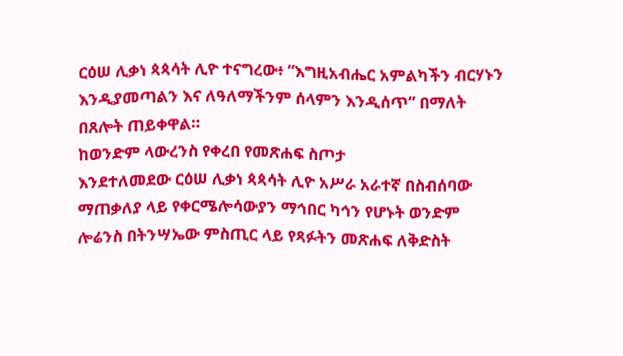ርዕሠ ሊቃነ ጳጳሳት ሊዮ ተናግረው፥ “እግዚአብሔር አምልካችን ብርሃኑን እንዲያመጣልን እና ለዓለማችንም ሰላምን እንዲሰጥ” በማለት በጸሎት ጠይቀዋል።
ከወንድም ላውረንስ የቀረበ የመጽሐፍ ስጦታ
እንደተለመደው ርዕሠ ሊቃነ ጳጳሳት ሊዮ አሥራ አራተኛ በስብሰባው ማጠቃለያ ላይ የቀርሜሎሳውያን ማኅበር ካኅን የሆኑት ወንድም ሎሬንስ በትንሣኤው ምስጢር ላይ የጻፉትን መጽሐፍ ለቅድስት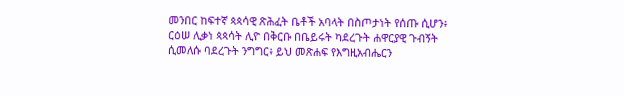መንበር ከፍተኛ ጳጳሳዊ ጽሕፈት ቤቶች አባላት በስጦታነት የሰጡ ሲሆን፥ ርዕሠ ሊቃነ ጳጳሳት ሊዮ በቅርቡ በቤይሩት ካደረጉት ሐዋርያዊ ጉብኝት ሲመለሱ ባደረጉት ንግግር፥ ይህ መጽሐፍ የእግዚአብሔርን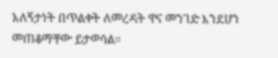አለኝታነት በጥልቀት ለመረዳት ዋና መንገድ እንደሆነ መጠቆማቸው ይታወሳል።